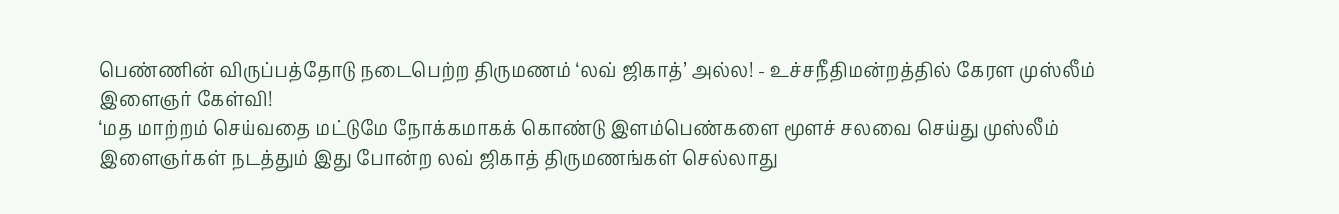பெண்ணின் விருப்பத்தோடு நடைபெற்ற திருமணம் ‘லவ் ஜிகாத்’ அல்ல! - உச்சநீதிமன்றத்தில் கேரள முஸ்லீம் இளைஞர் கேள்வி!
‘மத மாற்றம் செய்வதை மட்டுமே நோக்கமாகக் கொண்டு இளம்பெண்களை மூளச் சலவை செய்து முஸ்லீம் இளைஞர்கள் நடத்தும் இது போன்ற லவ் ஜிகாத் திருமணங்கள் செல்லாது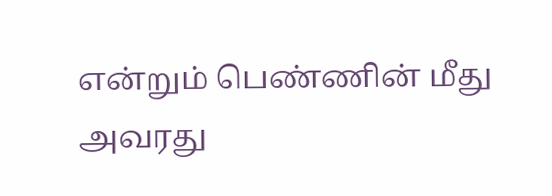என்றும் பெண்ணின் மீது அவரது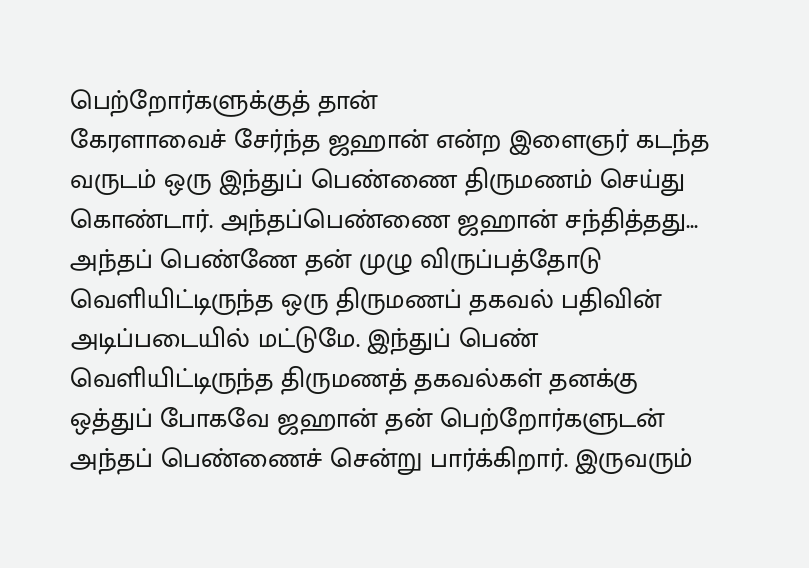பெற்றோர்களுக்குத் தான்
கேரளாவைச் சேர்ந்த ஜஹான் என்ற இளைஞர் கடந்த வருடம் ஒரு இந்துப் பெண்ணை திருமணம் செய்து கொண்டார். அந்தப்பெண்ணை ஜஹான் சந்தித்தது... அந்தப் பெண்ணே தன் முழு விருப்பத்தோடு வெளியிட்டிருந்த ஒரு திருமணப் தகவல் பதிவின் அடிப்படையில் மட்டுமே. இந்துப் பெண் வெளியிட்டிருந்த திருமணத் தகவல்கள் தனக்கு ஒத்துப் போகவே ஜஹான் தன் பெற்றோர்களுடன் அந்தப் பெண்ணைச் சென்று பார்க்கிறார். இருவரும்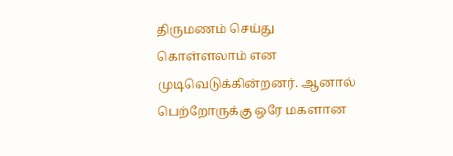திருமணம் செய்து கொள்ளலாம் என முடிவெடுக்கின்றனர். ஆனால் பெற்றோருக்கு ஒரே மகளான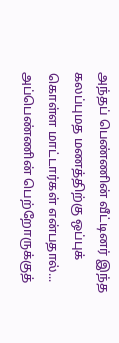அந்தப் பெண்ணின் வீட்டினர் இந்த கலப்புமத மணத்திற்கு ஒப்புக் கொள்ள மாட்டார்கள் என்பதால்... அப்பெண்ணின் பெற்றோருக்குத்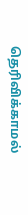தெரிவிக்காமல்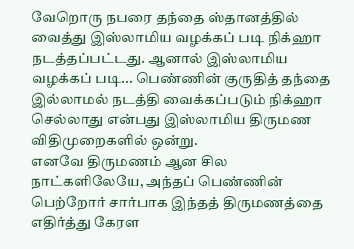வேறொரு நபரை தந்தை ஸ்தானத்தில் வைத்து இஸ்லாமிய வழக்கப் படி நிக்ஹா நடத்தப்பட்டது. ஆனால் இஸ்லாமிய வழக்கப் படி... பெண்ணின் குருதித் தந்தை இல்லாமல் நடத்தி வைக்கப்படும் நிக்ஹா செல்லாது என்பது இஸ்லாமிய திருமண விதிமுறைகளில் ஒன்று.
எனவே திருமணம் ஆன சில நாட்களிலேயே, அந்தப் பெண்ணின் பெற்றோர் சார்பாக இந்தத் திருமணத்தை எதிர்த்து கேரள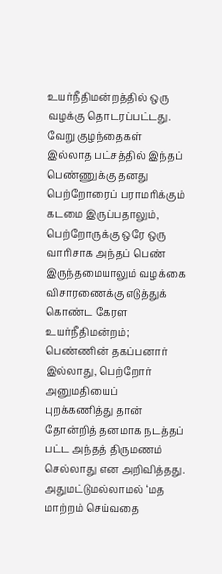உயர்நீதிமன்றத்தில் ஒரு வழக்கு தொடரப்பட்டது. வேறு குழந்தைகள் இல்லாத பட்சத்தில் இந்தப் பெண்ணுக்கு தனது பெற்றோரைப் பராமரிக்கும் கடமை இருப்பதாலும், பெற்றோருக்கு ஒரே ஒரு வாரிசாக அந்தப் பெண் இருந்தமையாலும் வழக்கை விசாரணைக்கு எடுத்துக் கொண்ட கேரள உயர்நீதிமன்றம்; பெண்ணின் தகப்பனார் இல்லாது, பெற்றோர் அனுமதியைப் புறக்கணித்து தான் தோன்றித் தனமாக நடத்தப் பட்ட அந்தத் திருமணம் செல்லாது என அறிவித்தது.
அதுமட்டுமல்லாமல் ‘மத மாற்றம் செய்வதை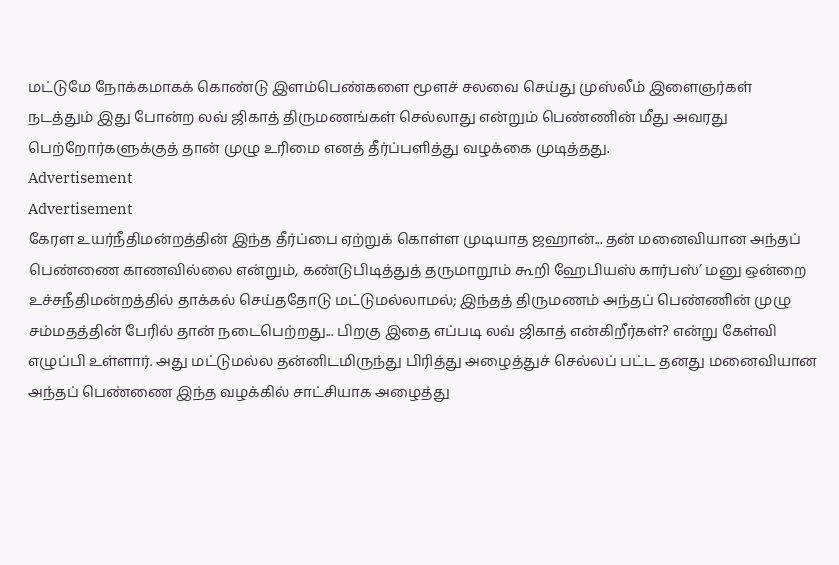மட்டுமே நோக்கமாகக் கொண்டு இளம்பெண்களை மூளச் சலவை செய்து முஸ்லீம் இளைஞர்கள் நடத்தும் இது போன்ற லவ் ஜிகாத் திருமணங்கள் செல்லாது என்றும் பெண்ணின் மீது அவரது பெற்றோர்களுக்குத் தான் முழு உரிமை எனத் தீர்ப்பளித்து வழக்கை முடித்தது.
Advertisement
Advertisement
கேரள உயர்நீதிமன்றத்தின் இந்த தீர்ப்பை ஏற்றுக் கொள்ள முடியாத ஜஹான்... தன் மனைவியான அந்தப் பெண்ணை காணவில்லை என்றும், கண்டுபிடித்துத் தருமாறூம் கூறி ஹேபியஸ் கார்பஸ்’ மனு ஒன்றை உச்சநீதிமன்றத்தில் தாக்கல் செய்ததோடு மட்டுமல்லாமல்; இந்தத் திருமணம் அந்தப் பெண்ணின் முழு சம்மதத்தின் பேரில் தான் நடைபெற்றது... பிறகு இதை எப்படி லவ் ஜிகாத் என்கிறீர்கள்? என்று கேள்வி எழுப்பி உள்ளார். அது மட்டுமல்ல தன்னிடமிருந்து பிரித்து அழைத்துச் செல்லப் பட்ட தனது மனைவியான அந்தப் பெண்ணை இந்த வழக்கில் சாட்சியாக அழைத்து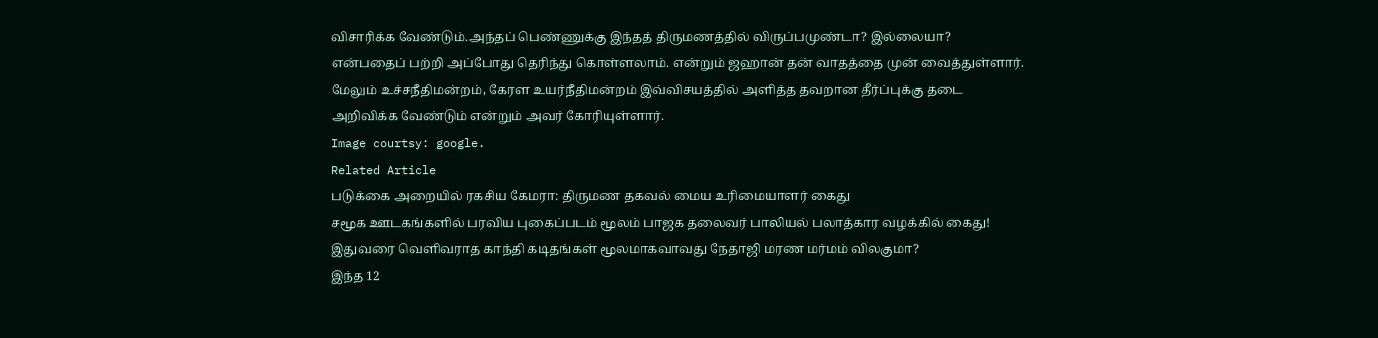விசாரிக்க வேண்டும்.அந்தப் பெண்ணுக்கு இந்தத் திருமணத்தில் விருப்பமுண்டா? இல்லையா? என்பதைப் பற்றி அப்போது தெரிந்து கொள்ளலாம். என்றும் ஜஹான் தன் வாதத்தை முன் வைத்துள்ளார். மேலும் உச்சநீதிமன்றம், கேரள உயர்நீதிமன்றம் இவ்விசயத்தில் அளித்த தவறான தீர்ப்புக்கு தடை அறிவிக்க வேண்டும் என்றும் அவர் கோரியுள்ளார்.
Image courtsy: google.
Related Article
படுக்கை அறையில் ரகசிய கேமரா: திருமண தகவல் மைய உரிமையாளர் கைது
சமூக ஊடகங்களில் பரவிய புகைப்படம் மூலம் பாஜக தலைவர் பாலியல் பலாத்கார வழக்கில் கைது!
இதுவரை வெளிவராத காந்தி கடிதங்கள் மூலமாகவாவது நேதாஜி மரண மர்மம் விலகுமா?
இந்த 12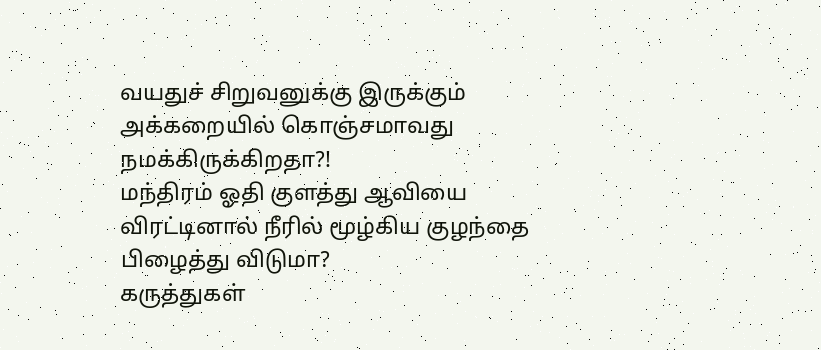வயதுச் சிறுவனுக்கு இருக்கும் அக்கறையில் கொஞ்சமாவது நமக்கிருக்கிறதா?!
மந்திரம் ஓதி குளத்து ஆவியை விரட்டினால் நீரில் மூழ்கிய குழந்தை பிழைத்து விடுமா?
கருத்துகள்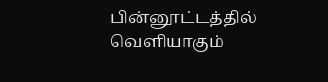பின்னூட்டத்தில் வெளியாகும்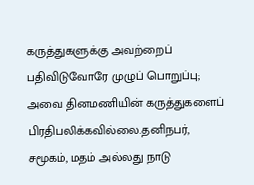கருத்துகளுக்கு அவற்றைப் பதிவிடுவோரே முழுப் பொறுப்பு; அவை தினமணியின் கருத்துகளைப் பிரதிபலிக்கவில்லை.தனிநபர், சமூகம், மதம் அல்லது நாடு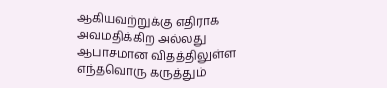ஆகியவற்றுக்கு எதிராக அவமதிக்கிற அல்லது ஆபாசமான விதத்திலுள்ள எந்தவொரு கருத்தும்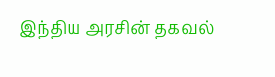இந்திய அரசின் தகவல்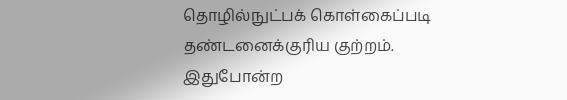தொழில்நுட்பக் கொள்கைப்படி தண்டனைக்குரிய குற்றம். இதுபோன்ற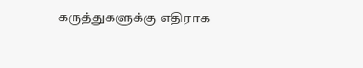கருத்துகளுக்கு எதிராக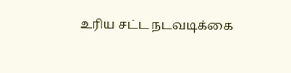உரிய சட்ட நடவடிக்கை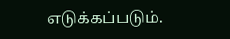எடுக்கப்படும்.